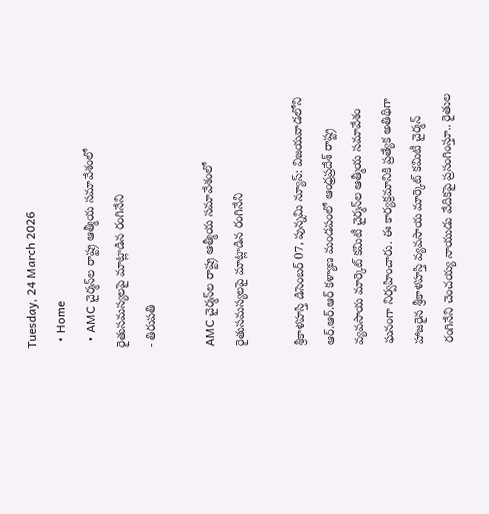Tuesday, 24 March 2026
  • Home
  • AMC చైర్మన్‌ల రాష్ట్ర ఆత్మీయ సమావేశంలో రైతుసమస్యలపై మాట్లాడిన రంగినేని
- తిరుపతి

AMC చైర్మన్‌ల రాష్ట్ర ఆత్మీయ సమావేశంలో రైతుసమస్యలపై మాట్లాడిన రంగినేని

శ్రీకాళహస్తి డిసెంబర్ 07, పున్నమి న్యూస్: విజయవాడలోని ఆర్.ఆర్.ఆర్ కళ్యాణ మండపంలో ఆంధ్రప్రదేశ్ రాష్ట్ర వ్యవసాయ మార్కెట్ కమిటీ చైర్మన్‌ల ఆత్మీయ సమావేశం ఘనంగా నిర్వహించారు. ఈ కార్యక్రమానికి ప్రత్యేక అతిథిగా హాజరైన శ్రీకాళహస్తి వ్యవసాయ మార్కెట్ కమిటీ చైర్మన్ రంగినేని చెంచయ్య నాయుడు వేదికపై ప్రసంగింస్తూ.. రైతుల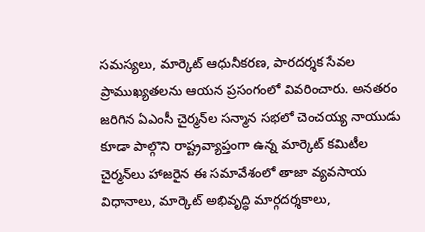సమస్యలు, మార్కెట్ ఆధునీకరణ, పారదర్శక సేవల ప్రాముఖ్యతలను ఆయన ప్రసంగంలో వివరించారు. అనతరం జరిగిన ఏఎంసీ చైర్మన్‌ల సన్మాన సభలో చెంచయ్య నాయుడు కూడా పాల్గొని రాష్ట్రవ్యాప్తంగా ఉన్న మార్కెట్ కమిటీల చైర్మన్‌లు హాజరైన ఈ సమావేశంలో తాజా వ్యవసాయ విధానాలు, మార్కెట్ అభివృద్ధి మార్గదర్శకాలు,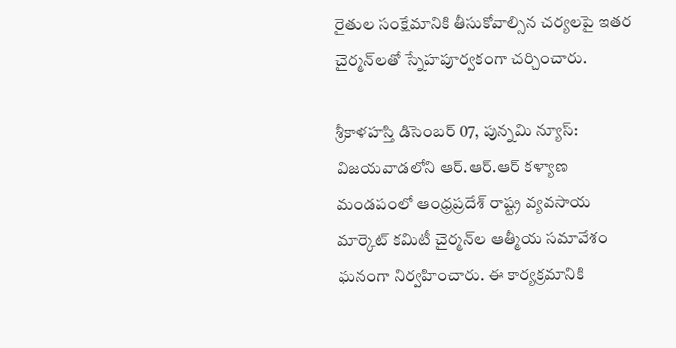రైతుల సంక్షేమానికి తీసుకోవాల్సిన చర్యలపై ఇతర చైర్మన్‌లతో స్నేహపూర్వకంగా చర్చించారు.

శ్రీకాళహస్తి డిసెంబర్ 07, పున్నమి న్యూస్: విజయవాడలోని ఆర్.ఆర్.ఆర్ కళ్యాణ మండపంలో ఆంధ్రప్రదేశ్ రాష్ట్ర వ్యవసాయ మార్కెట్ కమిటీ చైర్మన్‌ల ఆత్మీయ సమావేశం ఘనంగా నిర్వహించారు. ఈ కార్యక్రమానికి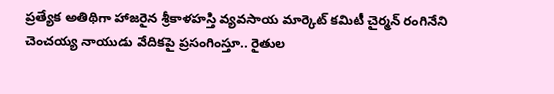ప్రత్యేక అతిథిగా హాజరైన శ్రీకాళహస్తి వ్యవసాయ మార్కెట్ కమిటీ చైర్మన్ రంగినేని చెంచయ్య నాయుడు వేదికపై ప్రసంగింస్తూ.. రైతుల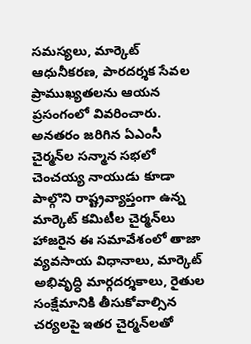సమస్యలు, మార్కెట్ ఆధునీకరణ, పారదర్శక సేవల ప్రాముఖ్యతలను ఆయన ప్రసంగంలో వివరించారు. అనతరం జరిగిన ఏఎంసీ చైర్మన్‌ల సన్మాన సభలో చెంచయ్య నాయుడు కూడా పాల్గొని రాష్ట్రవ్యాప్తంగా ఉన్న మార్కెట్ కమిటీల చైర్మన్‌లు హాజరైన ఈ సమావేశంలో తాజా వ్యవసాయ విధానాలు, మార్కెట్ అభివృద్ధి మార్గదర్శకాలు, రైతుల సంక్షేమానికి తీసుకోవాల్సిన చర్యలపై ఇతర చైర్మన్‌లతో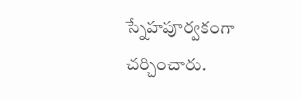స్నేహపూర్వకంగా చర్చించారు.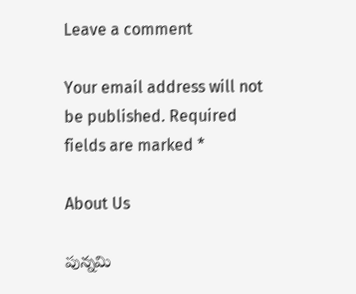Leave a comment

Your email address will not be published. Required fields are marked *

About Us

పున్నమి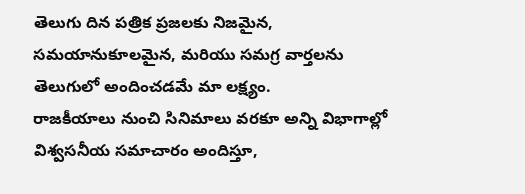తెలుగు దిన పత్రిక ప్రజలకు నిజమైన, సమయానుకూలమైన, మరియు సమగ్ర వార్తలను తెలుగులో అందించడమే మా లక్ష్యం.
రాజకీయాలు నుంచి సినిమాలు వరకూ అన్ని విభాగాల్లో విశ్వసనీయ సమాచారం అందిస్తూ,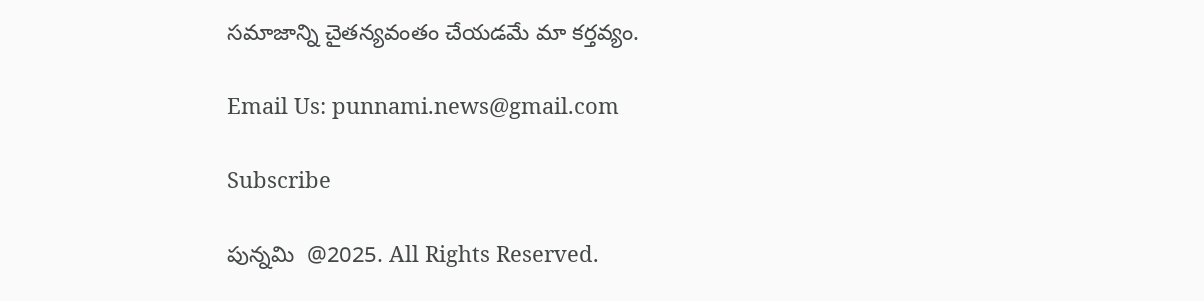సమాజాన్ని చైతన్యవంతం చేయడమే మా కర్తవ్యం.

Email Us: punnami.news@gmail.com

Subscribe

పున్నమి  @2025. All Rights Reserved.